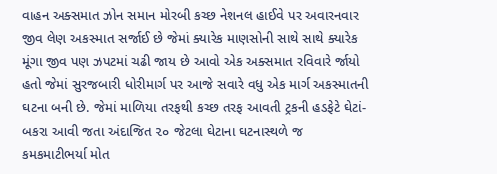વાહન અક્સમાત ઝોન સમાન મોરબી કચ્છ નેશનલ હાઈવે પર અવારનવાર જીવ લેણ અકસ્માત સર્જાઈ છે જેમાં ક્યારેક માણસોની સાથે સાથે ક્યારેક મૂંગા જીવ પણ ઝપટમાં ચઢી જાય છે આવો એક અક્સમાત રવિવારે ર્જાયો હતો જેમાં સુરજબારી ધોરીમાર્ગ પર આજે સવારે વધુ એક માર્ગ અકસ્માતની ઘટના બની છે. જેમાં માળિયા તરફથી કચ્છ તરફ આવતી ટ્રકની હડફેટે ઘેટાં-બકરા આવી જતા અંદાજિત ૨૦ જેટલા ઘેટાના ઘટનાસ્થળે જ કમકમાટીભર્યા મોત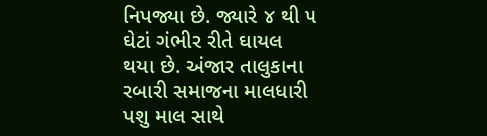નિપજ્યા છે. જ્યારે ૪ થી ૫ ઘેટાં ગંભીર રીતે ઘાયલ થયા છે. અંજાર તાલુકાના રબારી સમાજના માલધારી પશુ માલ સાથે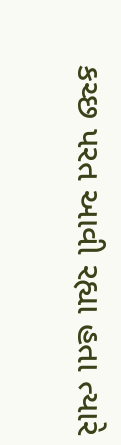કચ્છ પરત આવી રહ્યા હતા ત્યારે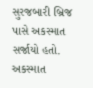સુરજબારી બ્રિજ પાસે અકસ્માત સર્જાયો હતો. અકસ્માત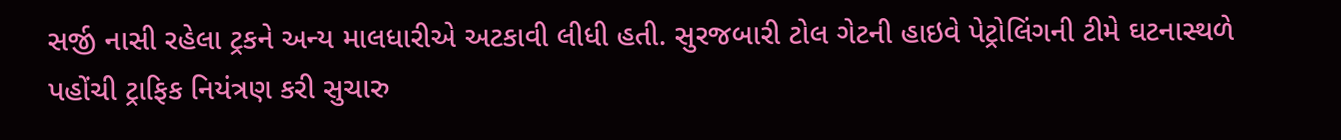સર્જી નાસી રહેલા ટ્રકને અન્ય માલધારીએ અટકાવી લીધી હતી. સુરજબારી ટોલ ગેટની હાઇવે પેટ્રોલિંગની ટીમે ઘટનાસ્થળે પહોંચી ટ્રાફિક નિયંત્રણ કરી સુચારુ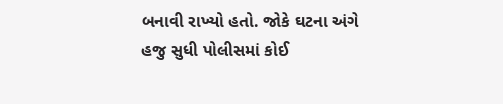બનાવી રાખ્યો હતો. જોકે ઘટના અંગે હજુ સુધી પોલીસમાં કોઈ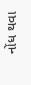નોંધ થવા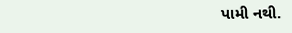પામી નથી.